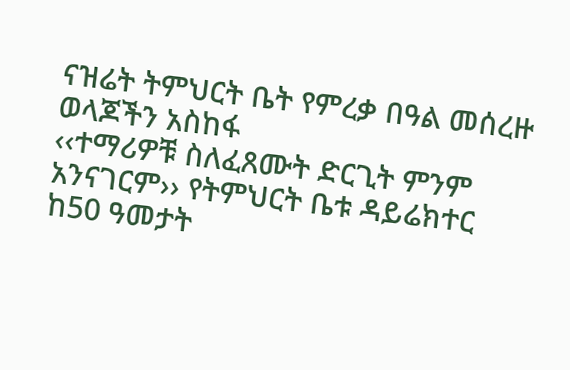ናዝሬት ትምህርት ቤት የምረቃ በዓል መሰረዙ ወላጆችን አስከፋ
‹‹ተማሪዎቹ ስለፈጸሙት ድርጊት ምንም አንናገርም›› የትምህርት ቤቱ ዳይሬክተር
ከ50 ዓመታት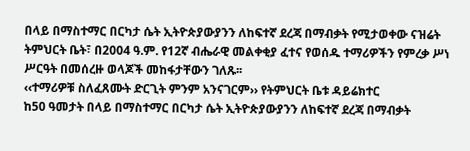በላይ በማስተማር በርካታ ሴት ኢትዮጵያውያንን ለከፍተኛ ደረጃ በማብቃት የሚታወቀው ናዝሬት ትምህርት ቤት፣ በ2004 ዓ.ም. የ12ኛ ብሔራዊ መልቀቂያ ፈተና የወሰዱ ተማሪዎችን የምረቃ ሥነ ሥርዓት በመሰረዙ ወላጆች መከፋታቸውን ገለጹ፡፡
‹‹ተማሪዎቹ ስለፈጸሙት ድርጊት ምንም አንናገርም›› የትምህርት ቤቱ ዳይሬክተር
ከ50 ዓመታት በላይ በማስተማር በርካታ ሴት ኢትዮጵያውያንን ለከፍተኛ ደረጃ በማብቃት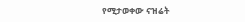የሚታወቀው ናዝሬት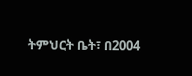ትምህርት ቤት፣ በ2004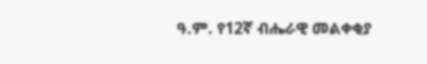ዓ.ም. የ12ኛ ብሔራዊ መልቀቂያ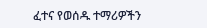ፈተና የወሰዱ ተማሪዎችን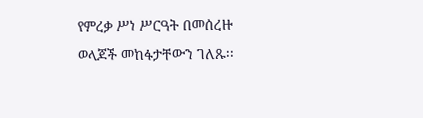የምረቃ ሥነ ሥርዓት በመሰረዙ ወላጆች መከፋታቸውን ገለጹ፡፡